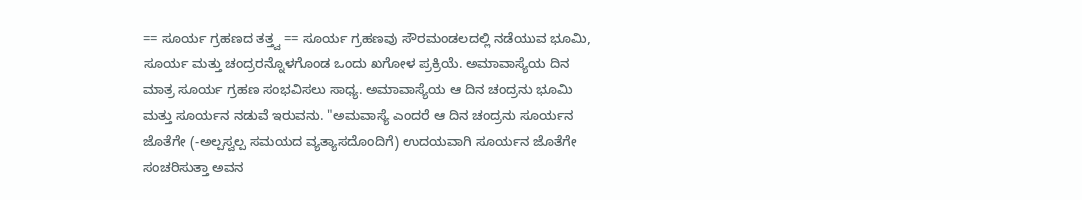== ಸೂರ್ಯ ಗ್ರಹಣದ ತತ್ತ್ವ == ಸೂರ್ಯ ಗ್ರಹಣವು ಸೌರಮಂಡಲದಲ್ಲಿ ನಡೆಯುವ ಭೂಮಿ, ಸೂರ್ಯ ಮತ್ತು ಚಂದ್ರರನ್ನೊಳಗೊಂಡ ಒಂದು ಖಗೋಳ ಪ್ರಕ್ರಿಯೆ. ಅಮಾವಾಸ್ಯೆಯ ದಿನ ಮಾತ್ರ ಸೂರ್ಯ ಗ್ರಹಣ ಸಂಭವಿಸಲು ಸಾಧ್ಯ. ಅಮಾವಾಸ್ಯೆಯ ಆ ದಿನ ಚಂದ್ರನು ಭೂಮಿ ಮತ್ತು ಸೂರ್ಯನ ನಡುವೆ ಇರುವನು. "ಅಮವಾಸ್ಯೆ ಎಂದರೆ ಆ ದಿನ ಚಂದ್ರನು ಸೂರ್ಯನ ಜೊತೆಗೇ (-ಅಲ್ಪಸ್ವಲ್ಪ ಸಮಯದ ವ್ಯತ್ಯಾಸದೊಂದಿಗೆ) ಉದಯವಾಗಿ ಸೂರ್ಯನ ಜೊತೆಗೇ ಸಂಚರಿಸುತ್ತಾ ಅವನ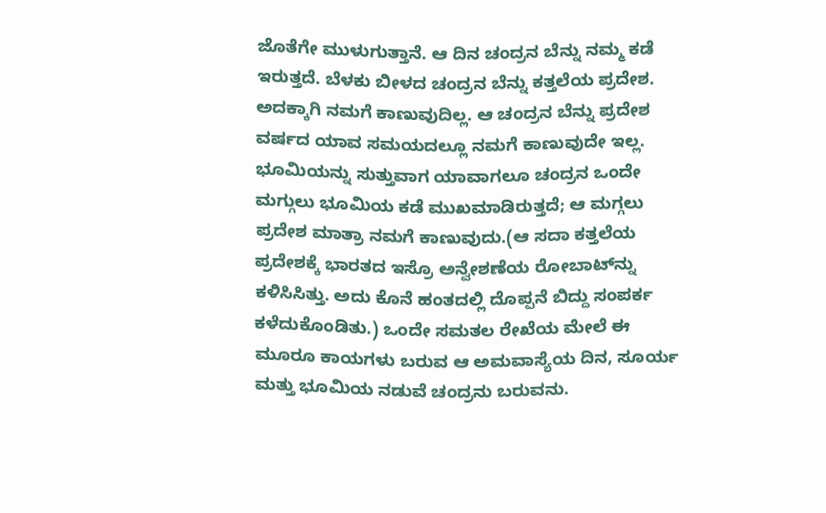ಜೊತೆಗೇ ಮುಳುಗುತ್ತಾನೆ. ಆ ದಿನ ಚಂದ್ರನ ಬೆನ್ನು ನಮ್ಮ ಕಡೆ ಇರುತ್ತದೆ. ಬೆಳಕು ಬೀಳದ ಚಂದ್ರನ ಬೆನ್ನು ಕತ್ತಲೆಯ ಪ್ರದೇಶ. ಅದಕ್ಕಾಗಿ ನಮಗೆ ಕಾಣುವುದಿಲ್ಲ. ಆ ಚಂದ್ರನ ಬೆನ್ನು ಪ್ರದೇಶ ವರ್ಷದ ಯಾವ ಸಮಯದಲ್ಲೂ ನಮಗೆ ಕಾಣುವುದೇ ಇಲ್ಲ. ಭೂಮಿಯನ್ನು ಸುತ್ತುವಾಗ ಯಾವಾಗಲೂ ಚಂದ್ರನ ಒಂದೇ ಮಗ್ಗುಲು ಭೂಮಿಯ ಕಡೆ ಮುಖಮಾಡಿರುತ್ತದೆ; ಆ ಮಗ್ಗಲು ಪ್ರದೇಶ ಮಾತ್ರಾ ನಮಗೆ ಕಾಣುವುದು.(ಆ ಸದಾ ಕತ್ತಲೆಯ ಪ್ರದೇಶಕ್ಕೆ ಭಾರತದ ಇಸ್ರೊ ಅನ್ವೇಶಣೆಯ ರೋಬಾಟ್‍ನ್ನು ಕಳಿಸಿಸಿತ್ತು. ಅದು ಕೊನೆ ಹಂತದಲ್ಲಿ ದೊಪ್ಪನೆ ಬಿದ್ದು ಸಂಪರ್ಕ ಕಳೆದುಕೊಂಡಿತು.) ಒಂದೇ ಸಮತಲ ರೇಖೆಯ ಮೇಲೆ ಈ ಮೂರೂ ಕಾಯಗಳು ಬರುವ ಆ ಅಮವಾಸ್ಯೆಯ ದಿನ, ಸೂರ್ಯ ಮತ್ತು ಭೂಮಿಯ ನಡುವೆ ಚಂದ್ರನು ಬರುವನು.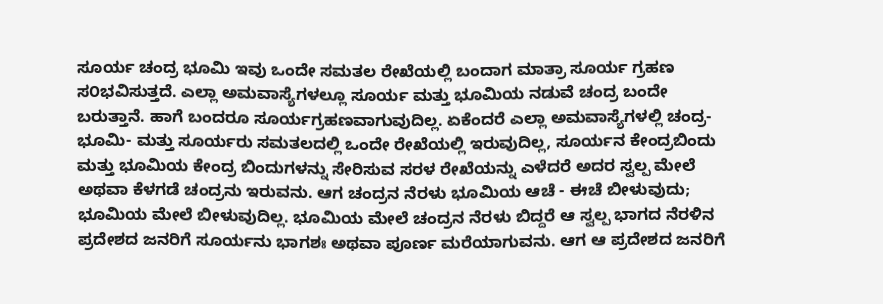ಸೂರ್ಯ ಚಂದ್ರ ಭೂಮಿ ಇವು ಒಂದೇ ಸಮತಲ ರೇಖೆಯಲ್ಲಿ ಬಂದಾಗ ಮಾತ್ರಾ ಸೂರ್ಯ ಗ್ರಹಣ ಸ೦ಭವಿಸುತ್ತದೆ. ಎಲ್ಲಾ ಅಮವಾಸ್ಯೆಗಳಲ್ಲೂ ಸೂರ್ಯ ಮತ್ತು ಭೂಮಿಯ ನಡುವೆ ಚಂದ್ರ ಬಂದೇ ಬರುತ್ತಾನೆ. ಹಾಗೆ ಬಂದರೂ ಸೂರ್ಯಗ್ರಹಣವಾಗುವುದಿಲ್ಲ. ಏಕೆಂದರೆ ಎಲ್ಲಾ ಅಮವಾಸ್ಯೆಗಳಲ್ಲಿ ಚಂದ್ರ- ಭೂಮಿ- ಮತ್ತು ಸೂರ್ಯರು ಸಮತಲದಲ್ಲಿ ಒಂದೇ ರೇಖೆಯಲ್ಲಿ ಇರುವುದಿಲ್ಲ, ಸೂರ್ಯನ ಕೇಂದ್ರಬಿಂದು ಮತ್ತು ಭೂಮಿಯ ಕೇಂದ್ರ ಬಿಂದುಗಳನ್ನು ಸೇರಿಸುವ ಸರಳ ರೇಖೆಯನ್ನು ಎಳೆದರೆ ಅದರ ಸ್ವಲ್ಪ ಮೇಲೆ ಅಥವಾ ಕೆಳಗಡೆ ಚಂದ್ರನು ಇರುವನು. ಆಗ ಚಂದ್ರನ ನೆರಳು ಭೂಮಿಯ ಆಚೆ - ಈಚೆ ಬೀಳುವುದು; ಭೂಮಿಯ ಮೇಲೆ ಬೀಳುವುದಿಲ್ಲ. ಭೂಮಿಯ ಮೇಲೆ ಚಂದ್ರನ ನೆರಳು ಬಿದ್ದರೆ ಆ ಸ್ವಲ್ಪ ಭಾಗದ ನೆರಳಿನ ಪ್ರದೇಶದ ಜನರಿಗೆ ಸೂರ್ಯನು ಭಾಗಶಃ ಅಥವಾ ಪೂರ್ಣ ಮರೆಯಾಗುವನು. ಆಗ ಆ ಪ್ರದೇಶದ ಜನರಿಗೆ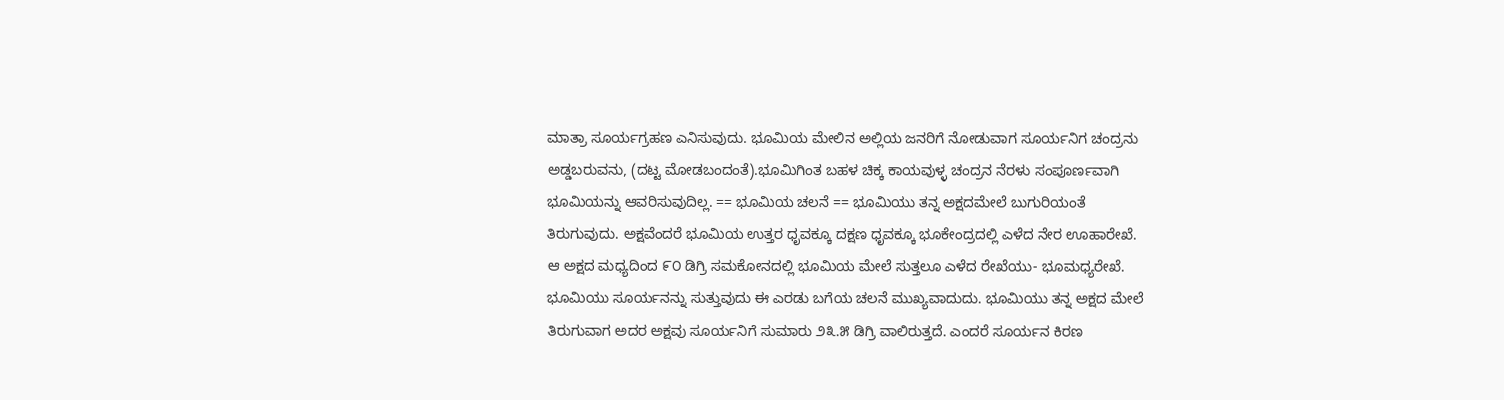ಮಾತ್ರಾ ಸೂರ್ಯಗ್ರಹಣ ಎನಿಸುವುದು. ಭೂಮಿಯ ಮೇಲಿನ ಅಲ್ಲಿಯ ಜನರಿಗೆ ನೋಡುವಾಗ ಸೂರ್ಯನಿಗ ಚಂದ್ರನು ಅಡ್ಡಬರುವನು, (ದಟ್ಟ ಮೋಡಬಂದಂತೆ).ಭೂಮಿಗಿಂತ ಬಹಳ ಚಿಕ್ಕ ಕಾಯವುಳ್ಳ ಚಂದ್ರನ ನೆರಳು ಸಂಪೂರ್ಣವಾಗಿ ಭೂಮಿಯನ್ನು ಆವರಿಸುವುದಿಲ್ಲ. == ಭೂಮಿಯ ಚಲನೆ == ಭೂಮಿಯು ತನ್ನ ಅಕ್ಷದಮೇಲೆ ಬುಗುರಿಯಂತೆ ತಿರುಗುವುದು. ಅಕ್ಷವೆಂದರೆ ಭೂಮಿಯ ಉತ್ತರ ಧೃವಕ್ಕೂ ದಕ್ಷಣ ಧೃವಕ್ಕೂ ಭೂಕೇಂದ್ರದಲ್ಲಿ ಎಳೆದ ನೇರ ಊಹಾರೇಖೆ. ಆ ಅಕ್ಷದ ಮಧ್ಯದಿಂದ ೯೦ ಡಿಗ್ರಿ ಸಮಕೋನದಲ್ಲಿ ಭೂಮಿಯ ಮೇಲೆ ಸುತ್ತಲೂ ಎಳೆದ ರೇಖೆಯು- ಭೂಮಧ್ಯರೇಖೆ. ಭೂಮಿಯು ಸೂರ್ಯನನ್ನು ಸುತ್ತುವುದು ಈ ಎರಡು ಬಗೆಯ ಚಲನೆ ಮುಖ್ಯವಾದುದು. ಭೂಮಿಯು ತನ್ನ ಅಕ್ಷದ ಮೇಲೆ ತಿರುಗುವಾಗ ಅದರ ಅಕ್ಷವು ಸೂರ್ಯನಿಗೆ ಸುಮಾರು ೨೩.೫ ಡಿಗ್ರಿ ವಾಲಿರುತ್ತದೆ. ಎಂದರೆ ಸೂರ್ಯನ ಕಿರಣ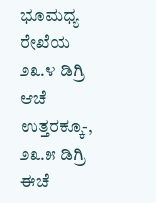ಭೂಮಧ್ಯ ರೇಖೆಯ ೨೩.೪ ಡಿಗ್ರಿ ಆಚೆ ಉತ್ತರಕ್ಕೂ-, ೨೩.೫ ಡಿಗ್ರಿ ಈಚೆ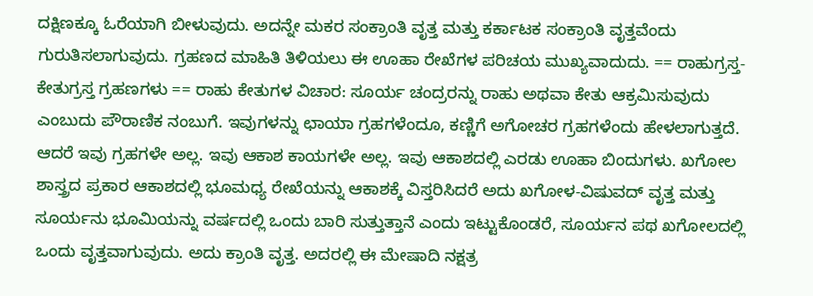ದಕ್ಷಿಣಕ್ಕೂ ಓರೆಯಾಗಿ ಬೀಳುವುದು. ಅದನ್ನೇ ಮಕರ ಸಂಕ್ರಾಂತಿ ವೃತ್ತ ಮತ್ತು ಕರ್ಕಾಟಕ ಸಂಕ್ರಾಂತಿ ವೃತ್ತವೆಂದು ಗುರುತಿಸಲಾಗುವುದು. ಗ್ರಹಣದ ಮಾಹಿತಿ ತಿಳಿಯಲು ಈ ಊಹಾ ರೇಖೆಗಳ ಪರಿಚಯ ಮುಖ್ಯವಾದುದು. == ರಾಹುಗ್ರಸ್ತ- ಕೇತುಗ್ರಸ್ತ ಗ್ರಹಣಗಳು == ರಾಹು ಕೇತುಗಳ ವಿಚಾರ: ಸೂರ್ಯ ಚಂದ್ರರನ್ನು ರಾಹು ಅಥವಾ ಕೇತು ಆಕ್ರಮಿಸುವುದು ಎಂಬುದು ಪೌರಾಣಿಕ ನಂಬುಗೆ. ಇವುಗಳನ್ನು ಛಾಯಾ ಗ್ರಹಗಳೆಂದೂ, ಕಣ್ಣಿಗೆ ಅಗೋಚರ ಗ್ರಹಗಳೆಂದು ಹೇಳಲಾಗುತ್ತದೆ. ಆದರೆ ಇವು ಗ್ರಹಗಳೇ ಅಲ್ಲ. ಇವು ಆಕಾಶ ಕಾಯಗಳೇ ಅಲ್ಲ. ಇವು ಆಕಾಶದಲ್ಲಿ ಎರಡು ಊಹಾ ಬಿಂದುಗಳು. ಖಗೋಲ ಶಾಸ್ತ್ರದ ಪ್ರಕಾರ ಆಕಾಶದಲ್ಲಿ ಭೂಮಧ್ಯ ರೇಖೆಯನ್ನು ಆಕಾಶಕ್ಕೆ ವಿಸ್ತರಿಸಿದರೆ ಅದು ಖಗೋಳ-ವಿಷುವದ್ ವೃತ್ತ ಮತ್ತು ಸೂರ್ಯನು ಭೂಮಿಯನ್ನು ವರ್ಷದಲ್ಲಿ ಒಂದು ಬಾರಿ ಸುತ್ತುತ್ತಾನೆ ಎಂದು ಇಟ್ಟುಕೊಂಡರೆ, ಸೂರ್ಯನ ಪಥ ಖಗೋಲದಲ್ಲಿ ಒಂದು ವೃತ್ತವಾಗುವುದು. ಅದು ಕ್ರಾಂತಿ ವೃತ್ತ. ಅದರಲ್ಲಿ ಈ ಮೇಷಾದಿ ನಕ್ಷತ್ರ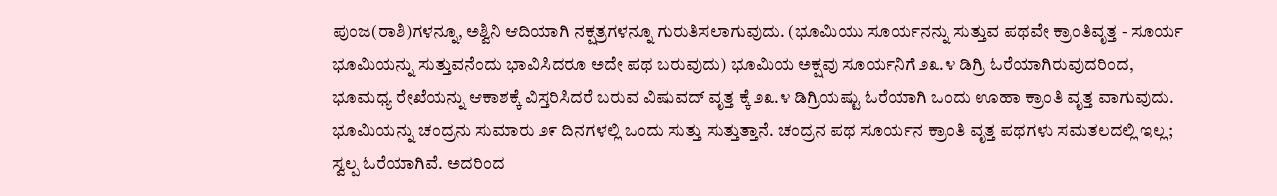ಪುಂಜ(ರಾಶಿ)ಗಳನ್ನೂ, ಅಶ್ವಿನಿ ಆದಿಯಾಗಿ ನಕ್ಷತ್ರಗಳನ್ನೂ ಗುರುತಿಸಲಾಗುವುದು. (ಭೂಮಿಯು ಸೂರ್ಯನನ್ನು ಸುತ್ತುವ ಪಥವೇ ಕ್ರಾಂತಿವೃತ್ತ - ಸೂರ್ಯ ಭೂಮಿಯನ್ನು ಸುತ್ತುವನೆಂದು ಭಾವಿಸಿದರೂ ಅದೇ ಪಥ ಬರುವುದು) ಭೂಮಿಯ ಅಕ್ಷವು ಸೂರ್ಯನಿಗೆ ೨೩.೪ ಡಿಗ್ರಿ ಓರೆಯಾಗಿರುವುದರಿಂದ, ಭೂಮಧ್ಯ ರೇಖೆಯನ್ನು ಆಕಾಶಕ್ಕೆ ವಿಸ್ತರಿಸಿದರೆ ಬರುವ ವಿಷುವದ್ ವೃತ್ತ ಕ್ಕೆ ೨೩.೪ ಡಿಗ್ರಿಯಷ್ಟು ಓರೆಯಾಗಿ ಒಂದು ಊಹಾ ಕ್ರಾಂತಿ ವೃತ್ತ ವಾಗುವುದು. ಭೂಮಿಯನ್ನು ಚಂದ್ರನು ಸುಮಾರು ೨೯ ದಿನಗಳಲ್ಲಿ ಒಂದು ಸುತ್ತು ಸುತ್ತುತ್ತಾನೆ. ಚಂದ್ರನ ಪಥ ಸೂರ್ಯನ ಕ್ರಾಂತಿ ವೃತ್ತ ಪಥಗಳು ಸಮತಲದಲ್ಲಿ ಇಲ್ಲ; ಸ್ವಲ್ಪ ಓರೆಯಾಗಿವೆ. ಅದರಿಂದ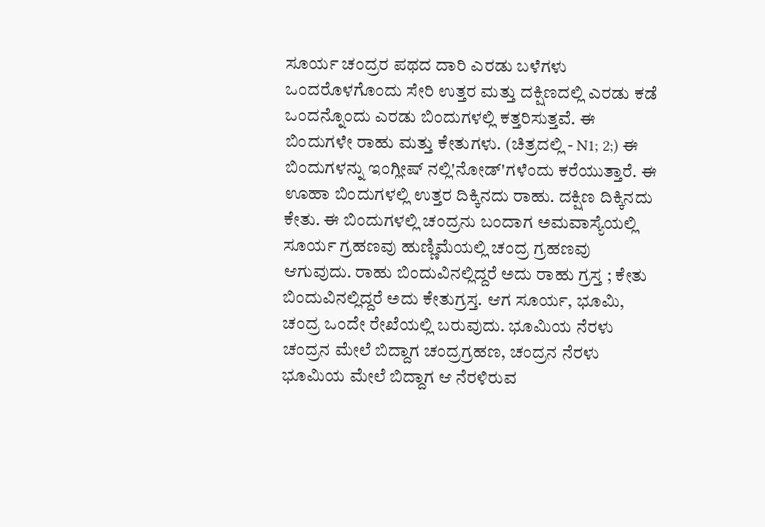ಸೂರ್ಯ ಚಂದ್ರರ ಪಥದ ದಾರಿ ಎರಡು ಬಳೆಗಳು ಒಂದರೊಳಗೊಂದು ಸೇರಿ ಉತ್ತರ ಮತ್ತು ದಕ್ಷಿಣದಲ್ಲಿ ಎರಡು ಕಡೆ ಒಂದನ್ನೊಂದು ಎರಡು ಬಿಂದುಗಳಲ್ಲಿ ಕತ್ತರಿಸುತ್ತವೆ. ಈ ಬಿಂದುಗಳೇ ರಾಹು ಮತ್ತು ಕೇತುಗಳು. (ಚಿತ್ರದಲ್ಲಿ - N1; 2;) ಈ ಬಿಂದುಗಳನ್ನು ಇಂಗ್ಲೀಷ್ ನಲ್ಲಿ'ನೋಡ್'ಗಳೆಂದು ಕರೆಯುತ್ತಾರೆ. ಈ ಊಹಾ ಬಿಂದುಗಳಲ್ಲಿ ಉತ್ತರ ದಿಕ್ಕಿನದು ರಾಹು. ದಕ್ಷಿಣ ದಿಕ್ಕಿನದು ಕೇತು. ಈ ಬಿಂದುಗಳಲ್ಲಿ ಚಂದ್ರನು ಬಂದಾಗ ಅಮವಾಸ್ಯೆಯಲ್ಲಿ ಸೂರ್ಯ ಗ್ರಹಣವು ಹುಣ್ಣಿಮೆಯಲ್ಲಿ ಚಂದ್ರ ಗ್ರಹಣವು ಆಗುವುದು. ರಾಹು ಬಿಂದುವಿನಲ್ಲಿದ್ದರೆ ಅದು ರಾಹು ಗ್ರಸ್ತ ; ಕೇತು ಬಿಂದುವಿನಲ್ಲಿದ್ದರೆ ಅದು ಕೇತುಗ್ರಸ್ತ. ಆಗ ಸೂರ್ಯ, ಭೂಮಿ, ಚಂದ್ರ ಒಂದೇ ರೇಖೆಯಲ್ಲಿ ಬರುವುದು. ಭೂಮಿಯ ನೆರಳು ಚಂದ್ರನ ಮೇಲೆ ಬಿದ್ದಾಗ ಚಂದ್ರಗ್ರಹಣ, ಚಂದ್ರನ ನೆರಳು ಭೂಮಿಯ ಮೇಲೆ ಬಿದ್ದಾಗ ಆ ನೆರಳಿರುವ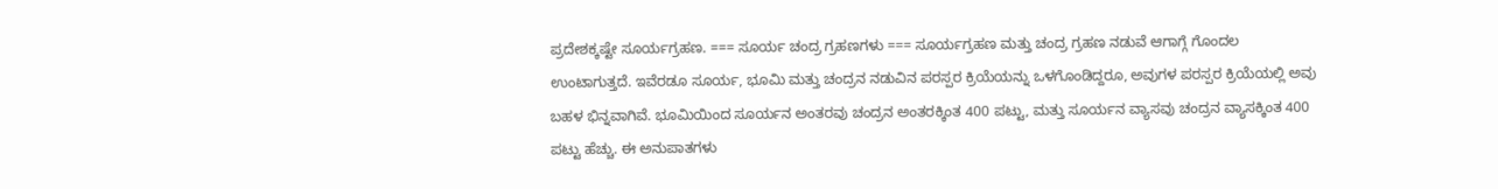ಪ್ರದೇಶಕ್ಕಷ್ಟೇ ಸೂರ್ಯಗ್ರಹಣ. === ಸೂರ್ಯ ಚಂದ್ರ ಗ್ರಹಣಗಳು === ಸೂರ್ಯಗ್ರಹಣ ಮತ್ತು ಚಂದ್ರ ಗ್ರಹಣ ನಡುವೆ ಆಗಾಗ್ಗೆ ಗೊಂದಲ ಉಂಟಾಗುತ್ತದೆ. ಇವೆರಡೂ ಸೂರ್ಯ, ಭೂಮಿ ಮತ್ತು ಚಂದ್ರನ ನಡುವಿನ ಪರಸ್ಪರ ಕ್ರಿಯೆಯನ್ನು ಒಳಗೊಂಡಿದ್ದರೂ, ಅವುಗಳ ಪರಸ್ಪರ ಕ್ರಿಯೆಯಲ್ಲಿ ಅವು ಬಹಳ ಭಿನ್ನವಾಗಿವೆ. ಭೂಮಿಯಿಂದ ಸೂರ್ಯನ ಅಂತರವು ಚಂದ್ರನ ಅಂತರಕ್ಕಿಂತ 400 ಪಟ್ಟು, ಮತ್ತು ಸೂರ್ಯನ ವ್ಯಾಸವು ಚಂದ್ರನ ವ್ಯಾಸಕ್ಕಿಂತ 400 ಪಟ್ಟು ಹೆಚ್ಚು. ಈ ಅನುಪಾತಗಳು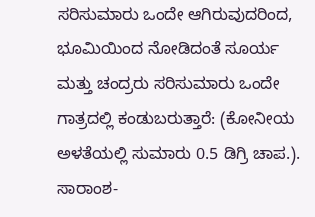ಸರಿಸುಮಾರು ಒಂದೇ ಆಗಿರುವುದರಿಂದ, ಭೂಮಿಯಿಂದ ನೋಡಿದಂತೆ ಸೂರ್ಯ ಮತ್ತು ಚಂದ್ರರು ಸರಿಸುಮಾರು ಒಂದೇ ಗಾತ್ರದಲ್ಲಿ ಕಂಡುಬರುತ್ತಾರೆ: (ಕೋನೀಯ ಅಳತೆಯಲ್ಲಿ ಸುಮಾರು 0.5 ಡಿಗ್ರಿ ಚಾಪ.). ಸಾರಾಂಶ-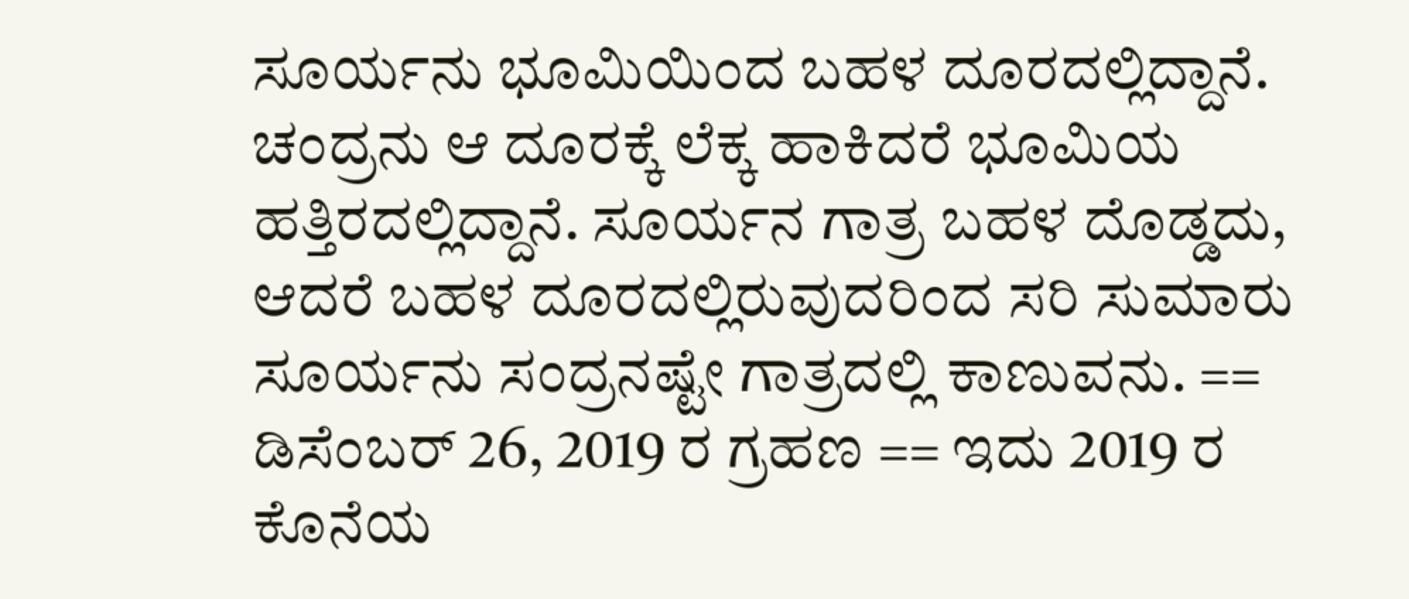ಸೂರ್ಯನು ಭೂಮಿಯಿಂದ ಬಹಳ ದೂರದಲ್ಲಿದ್ದಾನೆ. ಚಂದ್ರನು ಆ ದೂರಕ್ಕೆ ಲೆಕ್ಕ ಹಾಕಿದರೆ ಭೂಮಿಯ ಹತ್ತಿರದಲ್ಲಿದ್ದಾನೆ. ಸೂರ್ಯನ ಗಾತ್ರ ಬಹಳ ದೊಡ್ಡದು, ಆದರೆ ಬಹಳ ದೂರದಲ್ಲಿರುವುದರಿಂದ ಸರಿ ಸುಮಾರು ಸೂರ್ಯನು ಸಂದ್ರನಷ್ಟೇ ಗಾತ್ರದಲ್ಲಿ ಕಾಣುವನು. == ಡಿಸೆಂಬರ್ 26, 2019 ರ ಗ್ರಹಣ == ಇದು 2019 ರ ಕೊನೆಯ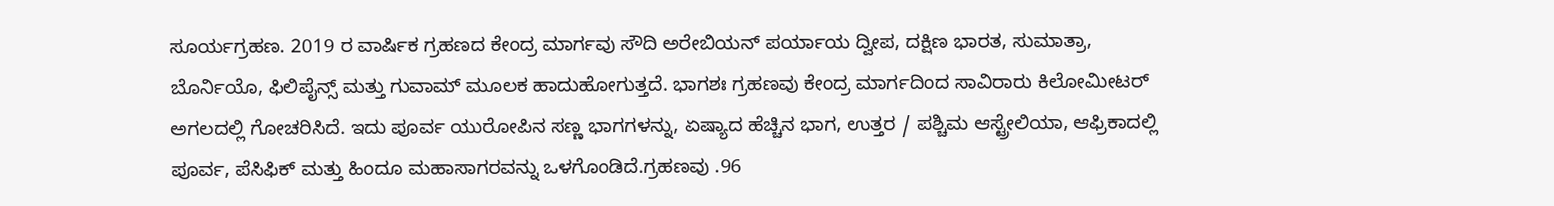ಸೂರ್ಯಗ್ರಹಣ. 2019 ರ ವಾರ್ಷಿಕ ಗ್ರಹಣದ ಕೇಂದ್ರ ಮಾರ್ಗವು ಸೌದಿ ಅರೇಬಿಯನ್ ಪರ್ಯಾಯ ದ್ವೀಪ, ದಕ್ಷಿಣ ಭಾರತ, ಸುಮಾತ್ರಾ, ಬೊರ್ನಿಯೊ, ಫಿಲಿಪೈನ್ಸ್ ಮತ್ತು ಗುವಾಮ್ ಮೂಲಕ ಹಾದುಹೋಗುತ್ತದೆ. ಭಾಗಶಃ ಗ್ರಹಣವು ಕೇಂದ್ರ ಮಾರ್ಗದಿಂದ ಸಾವಿರಾರು ಕಿಲೋಮೀಟರ್ ಅಗಲದಲ್ಲಿ ಗೋಚರಿಸಿದೆ. ಇದು ಪೂರ್ವ ಯುರೋಪಿನ ಸಣ್ಣ ಭಾಗಗಳನ್ನು, ಏಷ್ಯಾದ ಹೆಚ್ಚಿನ ಭಾಗ, ಉತ್ತರ / ಪಶ್ಚಿಮ ಆಸ್ಟ್ರೇಲಿಯಾ, ಆಫ್ರಿಕಾದಲ್ಲಿ ಪೂರ್ವ, ಪೆಸಿಫಿಕ್ ಮತ್ತು ಹಿಂದೂ ಮಹಾಸಾಗರವನ್ನು ಒಳಗೊಂಡಿದೆ.ಗ್ರಹಣವು .96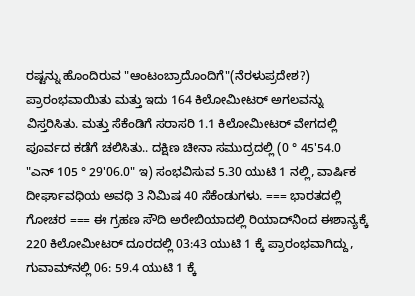ರಷ್ಟನ್ನು ಹೊಂದಿರುವ "ಆಂಟಂಬ್ರಾದೊಂದಿಗೆ"(ನೆರಳುಪ್ರದೇಶ?) ಪ್ರಾರಂಭವಾಯಿತು ಮತ್ತು ಇದು 164 ಕಿಲೋಮೀಟರ್ ಅಗಲವನ್ನು ವಿಸ್ತರಿಸಿತು. ಮತ್ತು ಸೆಕೆಂಡಿಗೆ ಸರಾಸರಿ 1.1 ಕಿಲೋಮೀಟರ್ ವೇಗದಲ್ಲಿ ಪೂರ್ವದ ಕಡೆಗೆ ಚಲಿಸಿತು.. ದಕ್ಷಿಣ ಚೀನಾ ಸಮುದ್ರದಲ್ಲಿ (0 ° 45'54.0 "ಎನ್ 105 ° 29'06.0" ಇ) ಸಂಭವಿಸುವ 5.30 ಯುಟಿ 1 ನಲ್ಲಿ, ವಾರ್ಷಿಕ ದೀರ್ಘಾವಧಿಯ ಅವಧಿ 3 ನಿಮಿಷ 40 ಸೆಕೆಂಡುಗಳು. === ಭಾರತದಲ್ಲಿ ಗೋಚರ === ಈ ಗ್ರಹಣ ಸೌದಿ ಅರೇಬಿಯಾದಲ್ಲಿ ರಿಯಾದ್‌ನಿಂದ ಈಶಾನ್ಯಕ್ಕೆ 220 ಕಿಲೋಮೀಟರ್ ದೂರದಲ್ಲಿ 03:43 ಯುಟಿ 1 ಕ್ಕೆ ಪ್ರಾರಂಭವಾಗಿದ್ದು, ಗುವಾಮ್‌ನಲ್ಲಿ 06: 59.4 ಯುಟಿ 1 ಕ್ಕೆ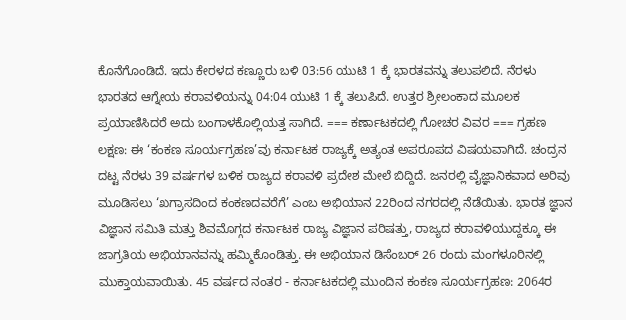ಕೊನೆಗೊಂಡಿದೆ. ಇದು ಕೇರಳದ ಕಣ್ಣೂರು ಬಳಿ 03:56 ಯುಟಿ 1 ಕ್ಕೆ ಭಾರತವನ್ನು ತಲುಪಲಿದೆ. ನೆರಳು ಭಾರತದ ಆಗ್ನೇಯ ಕರಾವಳಿಯನ್ನು 04:04 ಯುಟಿ 1 ಕ್ಕೆ ತಲುಪಿದೆ. ಉತ್ತರ ಶ್ರೀಲಂಕಾದ ಮೂಲಕ ಪ್ರಯಾಣಿಸಿದರೆ ಅದು ಬಂಗಾಳಕೊಲ್ಲಿಯತ್ತ ಸಾಗಿದೆ. === ಕರ್ಣಾಟಕದಲ್ಲಿ ಗೋಚರ ವಿವರ === ಗ್ರಹಣ ಲಕ್ಷಣ: ಈ ‘ಕಂಕಣ ಸೂರ್ಯಗ್ರಹಣ’ವು ಕರ್ನಾಟಕ ರಾಜ್ಯಕ್ಕೆ ಅತ್ಯಂತ ಅಪರೂಪದ ವಿಷಯವಾಗಿದೆ. ಚಂದ್ರನ ದಟ್ಟ ನೆರಳು 39 ವರ್ಷಗಳ ಬಳಿಕ ರಾಜ್ಯದ ಕರಾವಳಿ ಪ್ರದೇಶ ಮೇಲೆ ಬಿದ್ದಿದೆ. ಜನರಲ್ಲಿ ವೈಜ್ಞಾನಿಕವಾದ ಅರಿವು ಮೂಡಿಸಲು ‘ಖಗ್ರಾಸದಿಂದ ಕಂಕಣದವರೆಗೆ’ ಎಂಬ ಅಭಿಯಾನ 22ರಿಂದ ನಗರದಲ್ಲಿ ನೆಡೆಯಿತು. ಭಾರತ ಜ್ಞಾನ ವಿಜ್ಞಾನ ಸಮಿತಿ ಮತ್ತು ಶಿವಮೊಗ್ಗದ ಕರ್ನಾಟಕ ರಾಜ್ಯ ವಿಜ್ಞಾನ ಪರಿಷತ್ತು, ರಾಜ್ಯದ ಕರಾವಳಿಯುದ್ದಕ್ಕೂ ಈ ಜಾಗ್ರತಿಯ ಅಭಿಯಾನವನ್ನು ಹಮ್ಮಿಕೊಂಡಿತ್ತು. ಈ ಅಭಿಯಾನ ಡಿಸೆಂಬರ್ 26 ರಂದು ಮಂಗಳೂರಿನಲ್ಲಿ ಮುಕ್ತಾಯವಾಯಿತು. 45 ವರ್ಷದ ನಂತರ - ಕರ್ನಾಟಕದಲ್ಲಿ ಮುಂದಿನ ಕಂಕಣ ಸೂರ್ಯಗ್ರಹಣ: 2064ರ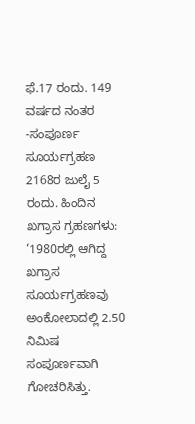ಫೆ.17 ರಂದು. 149 ವರ್ಷದ ನಂತರ -ಸಂಪೂರ್ಣ ಸೂರ್ಯಗ್ರಹಣ 2168ರ ಜುಲೈ 5 ರಂದು. ಹಿಂದಿನ ಖಗ್ರಾಸ ಗ್ರಹಣಗಳು: ‘1980ರಲ್ಲಿ ಆಗಿದ್ದ ಖಗ್ರಾಸ ಸೂರ್ಯಗ್ರಹಣವು ಅಂಕೋಲಾದಲ್ಲಿ 2.50 ನಿಮಿಷ ಸಂಪೂರ್ಣವಾಗಿ ಗೋಚರಿಸಿತ್ತು.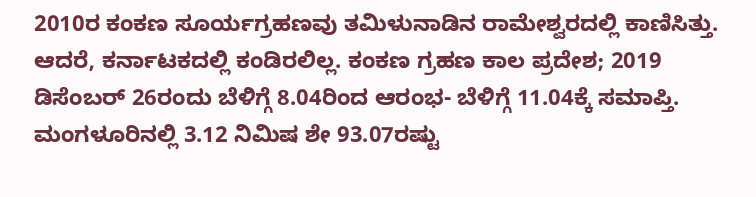2010ರ ಕಂಕಣ ಸೂರ್ಯಗ್ರಹಣವು ತಮಿಳುನಾಡಿನ ರಾಮೇಶ್ವರದಲ್ಲಿ ಕಾಣಿಸಿತ್ತು. ಆದರೆ, ಕರ್ನಾಟಕದಲ್ಲಿ ಕಂಡಿರಲಿಲ್ಲ. ಕಂಕಣ ಗ್ರಹಣ ಕಾಲ ಪ್ರದೇಶ; 2019 ಡಿಸೆಂಬರ್ 26ರಂದು ಬೆಳಿಗ್ಗೆ 8.04ರಿಂದ ಆರಂಭ- ಬೆಳಿಗ್ಗೆ 11.04ಕ್ಕೆ ಸಮಾಪ್ತಿ. ಮಂಗಳೂರಿನಲ್ಲಿ 3.12 ನಿಮಿಷ ಶೇ 93.07ರಷ್ಟು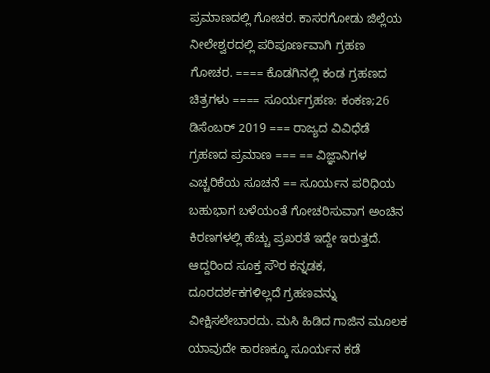ಪ್ರಮಾಣದಲ್ಲಿ ಗೋಚರ. ಕಾಸರಗೋಡು ಜಿಲ್ಲೆಯ ನೀಲೇಶ್ವರದಲ್ಲಿ ಪರಿಪೂರ್ಣವಾಗಿ ಗ್ರಹಣ ಗೋಚರ. ==== ಕೊಡಗಿನಲ್ಲಿ ಕಂಡ ಗ್ರಹಣದ ಚಿತ್ರಗಳು ==== ಸೂರ್ಯಗ್ರಹಣ: ಕಂಕಣ;26 ಡಿಸೆಂಬರ್ 2019 === ರಾಜ್ಯದ ವಿವಿಧೆಡೆ ಗ್ರಹಣದ ಪ್ರಮಾಣ === == ವಿಜ್ಞಾನಿಗಳ ಎಚ್ಚರಿಕೆಯ ಸೂಚನೆ == ಸೂರ್ಯನ ಪರಿಧಿಯ ಬಹುಭಾಗ ಬಳೆಯಂತೆ ಗೋಚರಿಸುವಾಗ ಅಂಚಿನ ಕಿರಣಗಳಲ್ಲಿ ಹೆಚ್ಚು ಪ್ರಖರತೆ ಇದ್ದೇ ಇರುತ್ತದೆ. ಆದ್ದರಿಂದ ಸೂಕ್ತ ಸೌರ ಕನ್ನಡಕ, ದೂರದರ್ಶಕಗಳಿಲ್ಲದೆ ಗ್ರಹಣವನ್ನು ವೀಕ್ಷಿಸಲೇಬಾರದು. ಮಸಿ ಹಿಡಿದ ಗಾಜಿನ ಮೂಲಕ ಯಾವುದೇ ಕಾರಣಕ್ಕೂ ಸೂರ್ಯನ ಕಡೆ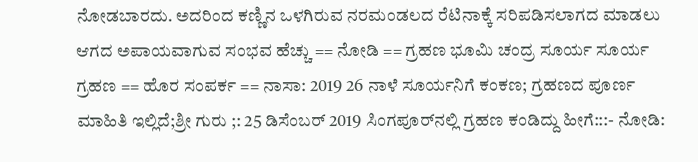ನೋಡಬಾರದು. ಅದರಿಂದ ಕಣ್ಣಿನ ಒಳಗಿರುವ ನರಮಂಡಲದ ರೆಟಿನಾಕ್ಕೆ ಸರಿಪಡಿಸಲಾಗದ ಮಾಡಲು ಆಗದ ಅಪಾಯವಾಗುವ ಸಂಭವ ಹೆಚ್ಚು == ನೋಡಿ == ಗ್ರಹಣ ಭೂಮಿ ಚಂದ್ರ ಸೂರ್ಯ ಸೂರ್ಯ ಗ್ರಹಣ == ಹೊರ ಸಂಪರ್ಕ == ನಾಸಾ: 2019 26 ನಾಳೆ ಸೂರ್ಯನಿಗೆ ಕಂಕಣ; ಗ್ರಹಣದ ಪೂರ್ಣ ಮಾಹಿತಿ ಇಲ್ಲಿದೆ;ಶ್ರೀ ಗುರು ;: 25 ಡಿಸೆಂಬರ್ 2019 ಸಿಂಗಪೂರ್‌ನಲ್ಲಿ ಗ್ರಹಣ ಕಂಡಿದ್ದು ಹೀಗೆ:::- ನೋಡಿ: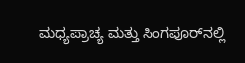ಮಧ್ಯಪ್ರಾಚ್ಯ ಮತ್ತು ಸಿಂಗಪೂರ್‌ನಲ್ಲಿ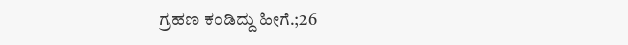ಗ್ರಹಣ ಕಂಡಿದ್ದು ಹೀಗೆ.;26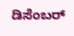ಡಿಸೆಂಬರ್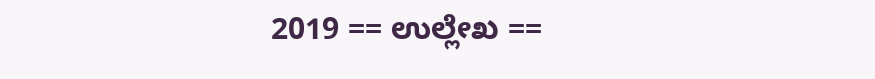2019 == ಉಲ್ಲೇಖ ==